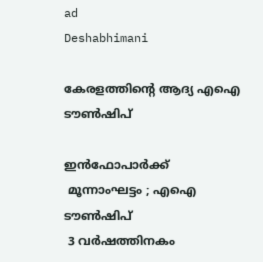ad
Deshabhimani

കേരളത്തിന്റെ ആദ്യ എഐ ടൗൺഷിപ്‌

ഇൻഫോപാർക്ക്‌
 മൂന്നാംഘട്ടം ; എഐ ടൗൺഷിപ്‌
 3 വർഷത്തിനകം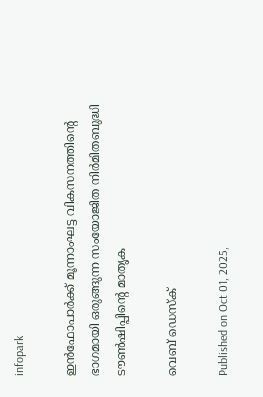infopark

ഇൻഫോപാർക്ക് മൂന്നാംഘട്ട വികസനത്തിന്റെ ഭാഗമായി ഒരുങ്ങുന്ന സംയോജിത നിർമിതബുദ്ധി ട‍ൗൺഷിപ്പിന്റെ മാതൃക

വെബ് ഡെസ്ക്

Published on Oct 01, 2025,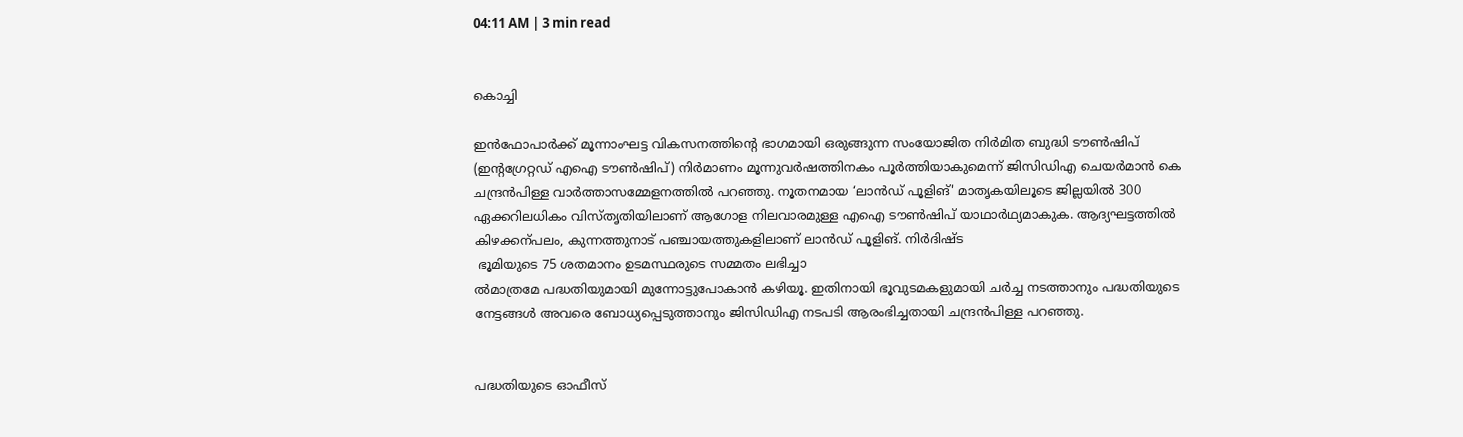04:11 AM | 3 min read


കൊച്ചി

ഇൻഫോപാർക്ക് മൂന്നാംഘട്ട വികസനത്തിന്റെ ഭാഗമായി ഒരുങ്ങുന്ന സംയോജിത നിർമിത ബുദ്ധി ട‍ൗൺഷിപ്‌ (ഇന്റഗ്രേറ്റഡ്‌ എഐ ട‍ൗൺഷിപ്‌) നിർമാണം മൂന്നുവർഷത്തിനകം പൂർത്തിയാകുമെന്ന്‌ ജിസിഡിഎ ചെയർമാൻ കെ ചന്ദ്രൻപിള്ള വാർത്താസമ്മേളനത്തിൽ പറഞ്ഞു. നൂതനമായ ‘ലാൻഡ് പൂളിങ്‌' മാതൃകയിലൂടെ ജില്ലയിൽ 300 ഏക്കറിലധികം വിസ്തൃതിയിലാണ്‌ ആഗോള നിലവാരമുള്ള എഐ ടൗൺഷിപ്‌ യാഥാർഥ്യമാകുക. ആദ്യഘട്ടത്തിൽ കിഴക്കന്പലം, കുന്നത്തുനാട്‌ പഞ്ചായത്തുകളിലാണ്‌ ലാൻഡ് പൂളിങ്‌. നിർദിഷ്ട
 ഭൂമിയുടെ 75 ശതമാനം ഉടമസ്ഥരുടെ സമ്മതം ലഭിച്ചാ
ൽമാത്രമേ പദ്ധതിയുമായി മുന്നോട്ടുപോകാൻ കഴിയൂ. ഇതിനായി ഭൂവുടമകളുമായി ചർച്ച നടത്താനും പദ്ധതിയുടെ നേട്ടങ്ങൾ അവരെ ബോധ്യപ്പെടുത്താനും ജിസിഡിഎ നടപടി ആരംഭിച്ചതായി ചന്ദ്രൻപിള്ള പറഞ്ഞു.


പദ്ധതിയുടെ ഓഫീസ്‌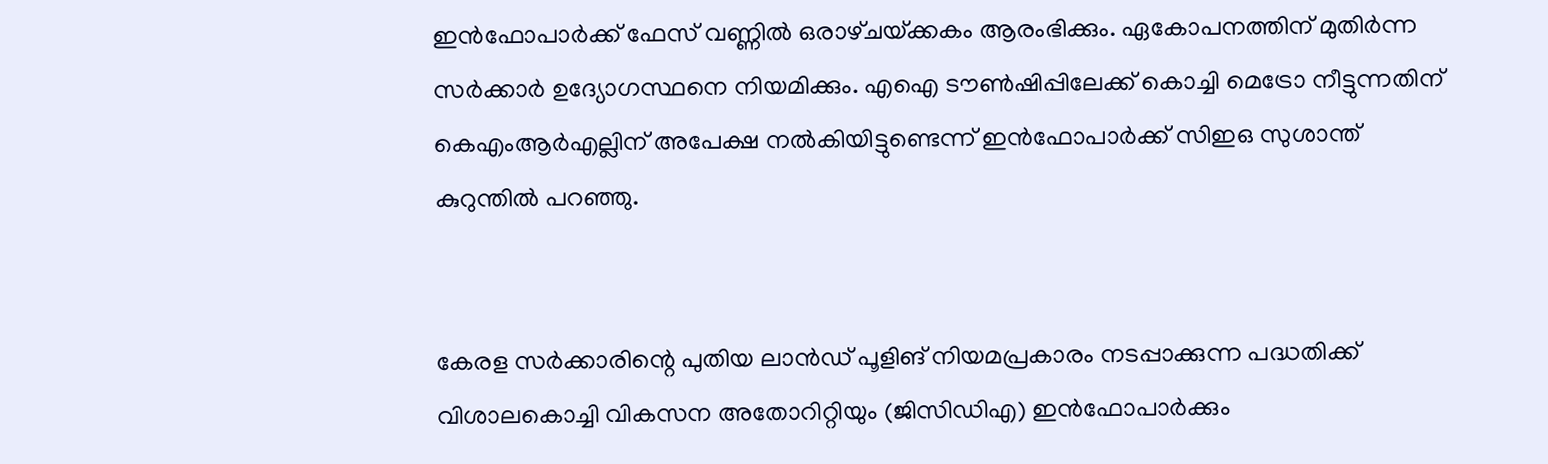ഇൻഫോപാർക്ക്‌ ഫേസ്‌ വണ്ണിൽ ഒരാഴ്‌ചയ്‌ക്കകം ആരംഭിക്കും. ഏകോപനത്തിന്‌ മുതിർന്ന സർക്കാർ ഉദ്യോഗസ്ഥനെ നിയമിക്കും. എഐ ട‍ൗൺഷിപ്പിലേക്ക്‌ കൊച്ചി മെട്രോ നീട്ടുന്നതിന്‌ കെഎംആർഎല്ലിന്‌ അപേക്ഷ നൽകിയിട്ടുണ്ടെന്ന്‌ ഇൻഫോപാർക്ക് സിഇഒ സുശാന്ത് കുറുന്തിൽ പറഞ്ഞു.


കേരള സർക്കാരിന്റെ പുതിയ ലാൻഡ് പൂളിങ്‌ നിയമപ്രകാരം നടപ്പാക്കുന്ന പദ്ധതിക്ക് വിശാലകൊച്ചി വികസന അതോറിറ്റിയും (ജിസിഡിഎ) ഇൻഫോപാർക്കും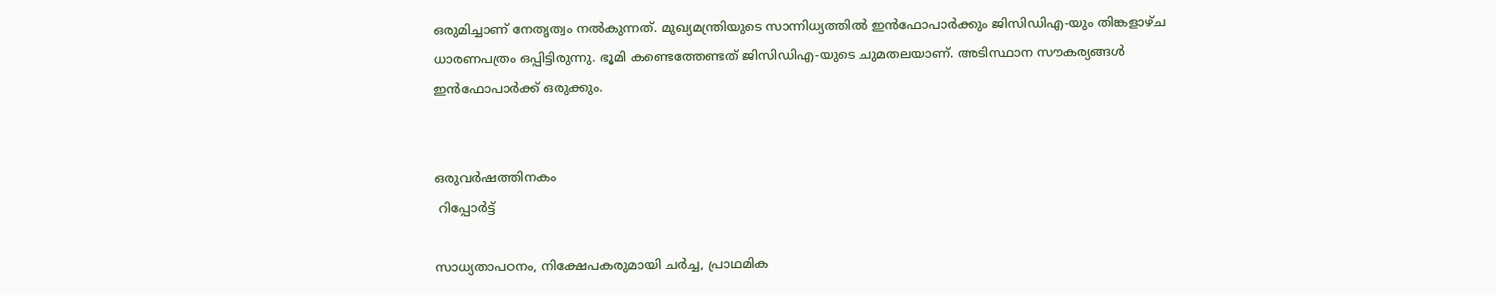ഒരുമിച്ചാണ് നേതൃത്വം നൽകുന്നത്. മുഖ്യമന്ത്രിയുടെ സാന്നിധ്യത്തിൽ ഇൻഫോപാർക്കും ജിസിഡിഎ-യും തിങ്കളാഴ്‌ച ധാരണപത്രം ഒപ്പിട്ടിരുന്നു. ഭൂമി കണ്ടെത്തേണ്ടത് ജിസിഡിഎ-യുടെ ചുമതലയാണ്. അടിസ്ഥാന സൗകര്യങ്ങൾ ഇന്‍ഫോപാര്‍ക്ക്‌ ഒരുക്കും.


ഒരുവർഷത്തിനകം
 റിപ്പോർട്ട്‌

സാധ്യതാപഠനം, നിക്ഷേപകരുമായി ചർച്ച, പ്രാഥമിക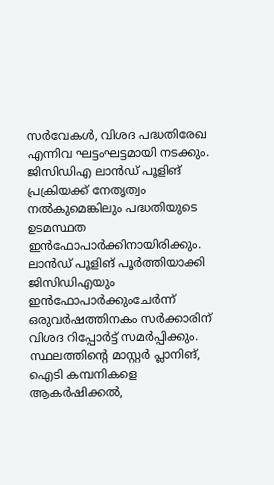സർവേകൾ, വിശദ പദ്ധതിരേഖ എന്നിവ ഘട്ടംഘട്ടമായി നടക്കും. ജിസിഡിഎ ലാൻഡ് പൂളിങ്‌ പ്രക്രിയക്ക് നേതൃത്വം നൽകുമെങ്കിലും പദ്ധതിയുടെ ഉടമസ്ഥത ഇൻഫോപാർക്കിനായിരിക്കും. ലാൻഡ് പൂളിങ്‌ പൂർത്തിയാക്കി ജിസിഡിഎയും ഇൻഫോപാർക്കുംചേർന്ന് ഒരുവർഷത്തിനകം സർക്കാരിന് വിശദ റിപ്പോർട്ട് സമർപ്പിക്കും. സ്ഥലത്തിന്റെ മാസ്റ്റര്‍ പ്ലാനിങ്‌, ഐടി കമ്പനികളെ ആകര്‍ഷിക്കൽ,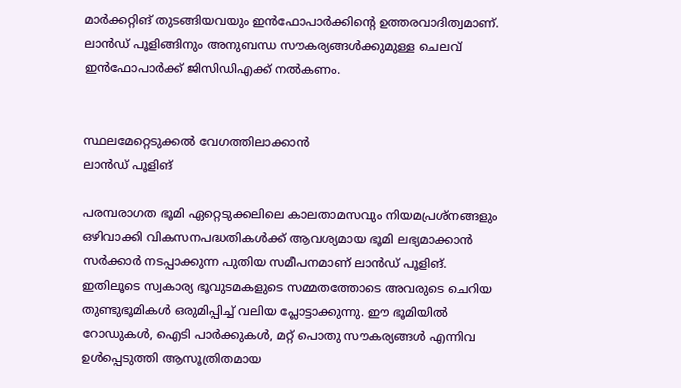മാര്‍ക്കറ്റിങ്‌ തുടങ്ങിയവയും ഇന്‍ഫോപാര്‍ക്കിന്റെ ഉത്തരവാദിത്വമാണ്. ലാന്‍ഡ് പൂളിങ്ങിനും അനുബന്ധ സൗകര്യങ്ങള്‍ക്കുമുള്ള ചെലവ് ഇന്‍ഫോപാര്‍ക്ക് ജിസിഡിഎക്ക്‌ നല്‍കണം.


സ്ഥലമേറ്റെടുക്കൽ വേഗത്തിലാക്കാൻ
ലാൻഡ് പൂളിങ്‌

പരമ്പരാഗത ഭൂമി ഏറ്റെടുക്കലിലെ കാലതാമസവും നിയമപ്രശ്നങ്ങളും ഒഴിവാക്കി വികസനപദ്ധതികൾക്ക് ആവശ്യമായ ഭൂമി ലഭ്യമാക്കാൻ സർക്കാർ നടപ്പാക്കുന്ന പുതിയ സമീപനമാണ് ലാൻഡ് പൂളിങ്‌. ഇതിലൂടെ സ്വകാര്യ ഭൂവുടമകളുടെ സമ്മതത്തോടെ അവരുടെ ചെറിയ തുണ്ടുഭൂമികൾ ഒരുമിപ്പിച്ച് വലിയ പ്ലോട്ടാക്കുന്നു. ഈ ഭൂമിയിൽ റോഡുകൾ, ഐടി പാർക്കുകൾ, മറ്റ് പൊതു സൗകര്യങ്ങൾ എന്നിവ ഉൾപ്പെടുത്തി ആസൂത്രിതമായ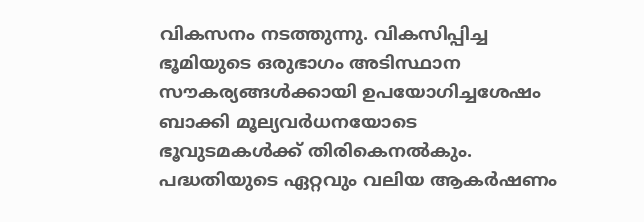വികസനം നടത്തുന്നു. വികസിപ്പിച്ച ഭൂമിയുടെ ഒരുഭാഗം അടിസ്ഥാന സൗകര്യങ്ങൾക്കായി ഉപയോഗിച്ചശേഷം ബാക്കി മൂല്യവർധനയോടെ ഭൂവുടമകൾക്ക് തിരികെനൽകും. പദ്ധതിയുടെ ഏറ്റവും വലിയ ആകർഷണം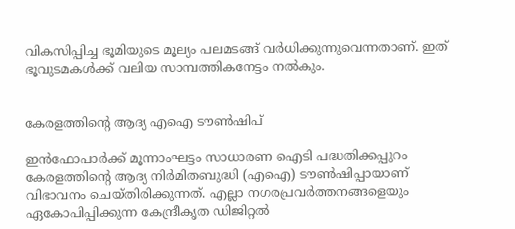വികസിപ്പിച്ച ഭൂമിയുടെ മൂല്യം പലമടങ്ങ് വർധിക്കുന്നുവെന്നതാണ്. ഇത് ഭൂവുടമകൾക്ക് വലിയ സാമ്പത്തികനേട്ടം നൽകും.


കേരളത്തിന്റെ ആദ്യ എഐ ടൗൺഷിപ്‌

ഇൻഫോപാർക്ക് മൂന്നാംഘട്ടം സാധാരണ ഐടി പദ്ധതിക്കപ്പുറം കേരളത്തിന്റെ ആദ്യ നിർമിതബുദ്ധി (എഐ) ടൗൺഷിപ്പായാണ്‌ വിഭാവനം ചെയ്‌തിരിക്കുന്നത്‌. എല്ലാ നഗരപ്രവർത്തനങ്ങളെയും ഏകോപിപ്പിക്കുന്ന കേന്ദ്രീകൃത ഡിജിറ്റൽ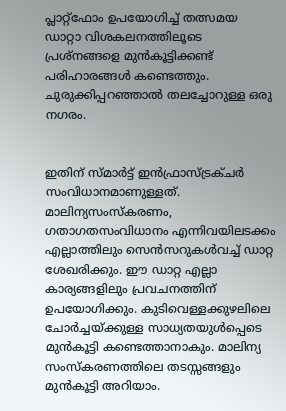പ്ലാറ്റ്ഫോം ഉപയോഗിച്ച് തത്സമയ ഡാറ്റാ വിശകലനത്തിലൂടെ പ്രശ്നങ്ങളെ മുൻകൂട്ടിക്കണ്ട് പരിഹാരങ്ങൾ കണ്ടെത്തും. ചുരുക്കിപ്പറഞ്ഞാൽ തലച്ചോറുള്ള ഒരു നഗരം.


ഇതിന്‌ സ്‌മാർട്ട്‌ ഇൻഫ്രാസ്‌ട്രക്‌ചർ സംവിധാനമാണുള്ളത്‌. മാലിന്യസംസ്‌കരണം, ഗതാഗതസംവിധാനം എന്നിവയിലടക്കം എല്ലാത്തിലും സെൻസറുകൾവച്ച്‌ ഡാറ്റ ശേഖരിക്കും. ഇ‍ൗ ഡാറ്റ എല്ലാ കാര്യങ്ങളിലും പ്രവചനത്തിന്‌ ഉപയോഗിക്കും. കുടിവെള്ളക്കുഴലിലെ ചോർച്ചയ്‌ക്കുള്ള സാധ്യതയുൾപ്പെടെ മുൻകൂട്ടി കണ്ടെത്താനാകും. മാലിന്യ സംസ്‌കരണത്തിലെ തടസ്സങ്ങളും മുൻകൂട്ടി അറിയാം.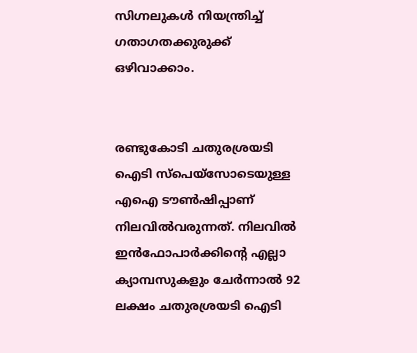സിഗ്നലുകൾ നിയന്ത്രിച്ച്‌ ഗതാഗതക്കുരുക്ക്‌ ഒഴിവാക്കാം.


രണ്ടുകോടി ചതുരശ്രയടി ഐടി സ്‌പെയ്‌സോടെയുള്ള എഐ ടൗൺഷിപ്പാണ് നിലവിൽവരുന്നത്‌. നിലവിൽ ഇൻഫോപാർക്കിന്റെ എല്ലാ ക്യാമ്പസുകളും ചേർന്നാൽ 92 ലക്ഷം ചതുരശ്രയടി ഐടി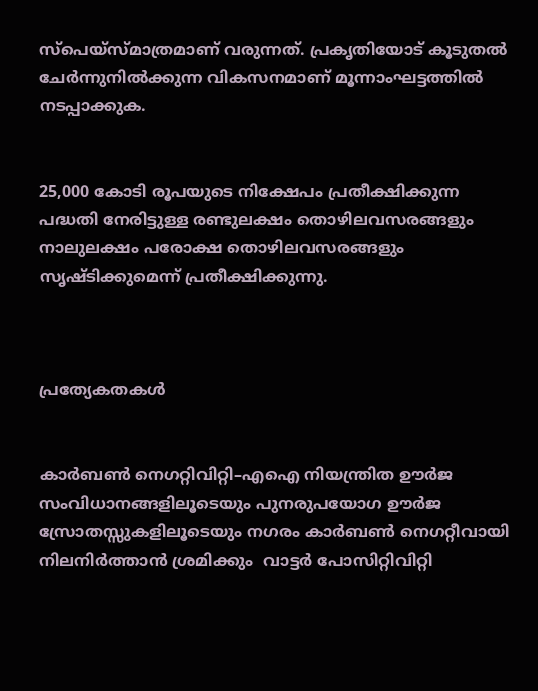സ്പെയ്‌സ്‌മാത്രമാണ്‌ വരുന്നത്‌. പ്രകൃതിയോട്‌ കൂടുതൽ ചേർന്നുനിൽക്കുന്ന വികസനമാണ്‌ മൂന്നാംഘട്ടത്തിൽ നടപ്പാക്കുക.


25,000 കോടി രൂപയുടെ നിക്ഷേപം പ്രതീക്ഷിക്കുന്ന പദ്ധതി നേരിട്ടുള്ള രണ്ടുലക്ഷം തൊഴിലവസരങ്ങളും നാലുലക്ഷം പരോക്ഷ തൊഴിലവസരങ്ങളും സൃഷ്ടിക്കുമെന്ന് പ്രതീക്ഷിക്കുന്നു.



പ്രത്യേകതകൾ


കാർബൺ നെഗറ്റിവിറ്റി–എഐ നിയന്ത്രിത ഊർജ സംവിധാനങ്ങളിലൂടെയും പുനരുപയോഗ ഊർജ സ്രോതസ്സുകളിലൂടെയും നഗരം കാർബൺ നെഗറ്റീവായി നിലനിർത്താൻ ശ്രമിക്കും  വാട്ടർ പോസിറ്റിവിറ്റി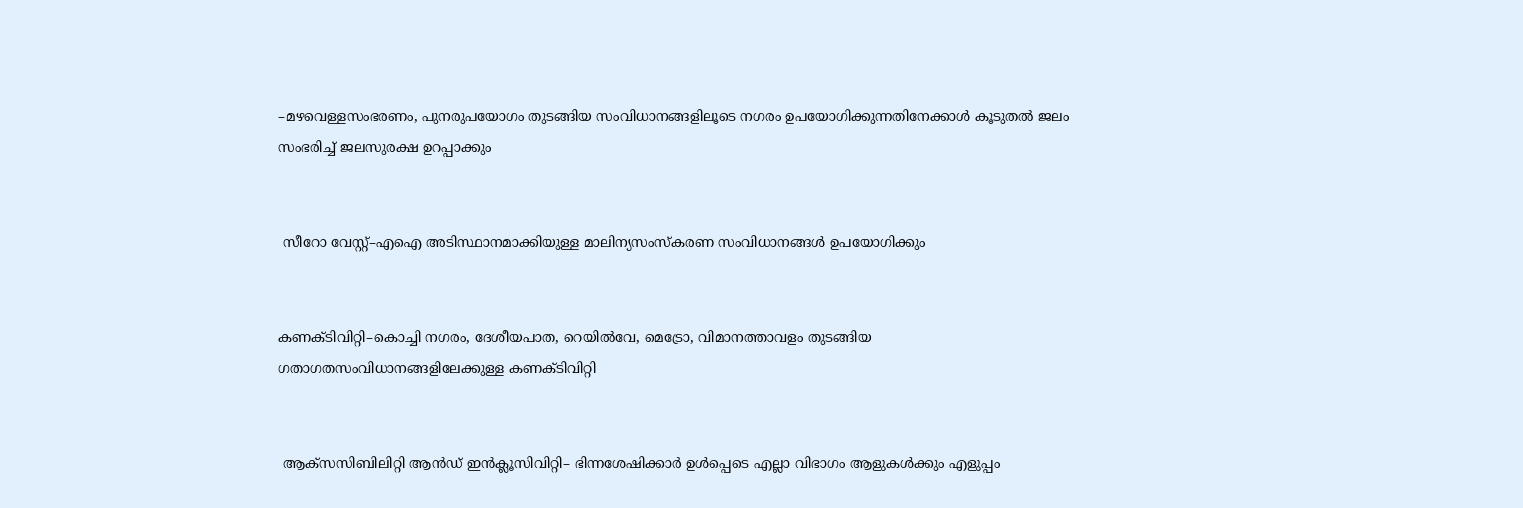–മഴവെള്ളസംഭരണം, പുനരുപയോഗം തുടങ്ങിയ സംവിധാനങ്ങളിലൂടെ നഗരം ഉപയോഗിക്കുന്നതിനേക്കാൾ കൂടുതൽ ജലം സംഭരിച്ച് ജലസുരക്ഷ ഉറപ്പാക്കും


 സീറോ വേസ്റ്റ്–എഐ അടിസ്ഥാനമാക്കിയുള്ള മാലിന്യസംസ്കരണ സംവിധാനങ്ങൾ ഉപയോഗിക്കും


കണക്ടിവിറ്റി–കൊച്ചി നഗരം, ദേശീയപാത, റെയിൽവേ, മെട്രോ, വിമാനത്താവളം തുടങ്ങിയ ഗതാഗതസംവിധാനങ്ങളിലേക്കുള്ള കണക്ടിവിറ്റി


 ആക്‌സസിബിലിറ്റി ആൻഡ്‌ ഇൻക്ലൂസിവിറ്റി– ഭിന്നശേഷിക്കാർ ഉൾപ്പെടെ എല്ലാ വിഭാഗം ആളുകൾക്കും എളുപ്പം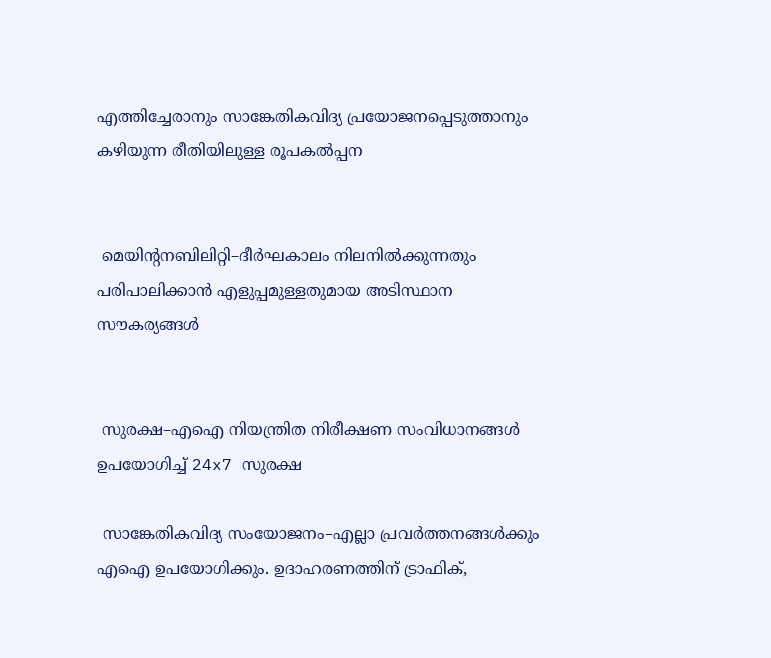എത്തിച്ചേരാനും സാങ്കേതികവിദ്യ പ്രയോജനപ്പെടുത്താനും കഴിയുന്ന രീതിയിലുള്ള രൂപകൽപ്പന


 മെയിന്റനബിലിറ്റി–ദീർഘകാലം നിലനിൽക്കുന്നതും പരിപാലിക്കാൻ എളുപ്പമുള്ളതുമായ അടിസ്ഥാന സൗകര്യങ്ങൾ


 സുരക്ഷ–എഐ നിയന്ത്രിത നിരീക്ഷണ സംവിധാനങ്ങൾ ഉപയോഗിച്ച് 24x7 സുരക്ഷ

 സാങ്കേതികവിദ്യ സംയോജനം–എല്ലാ പ്രവർത്തനങ്ങൾക്കും എഐ ഉപയോഗിക്കും. ഉദാഹരണത്തിന് ട്രാഫിക്,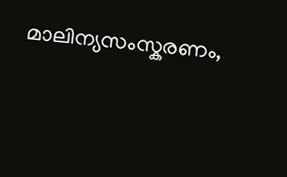മാലിന്യസംസ്കരണം,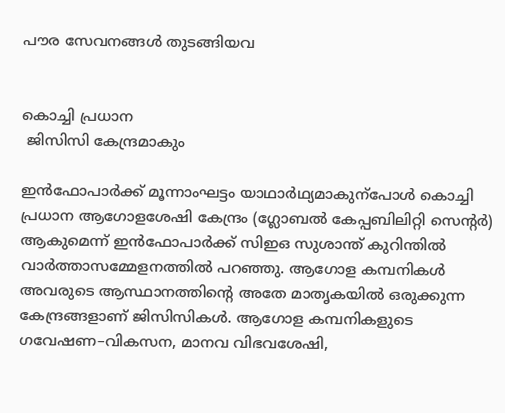പൗര സേവനങ്ങൾ തുടങ്ങിയവ


കൊച്ചി പ്രധാന
 ജിസിസി കേന്ദ്രമാകും

ഇൻഫോപാർക്ക്‌ മൂന്നാംഘട്ടം യാഥാർഥ്യമാകുന്പോൾ കൊച്ചി പ്രധാന ആഗോളശേഷി കേന്ദ്രം (ഗ്ലോബൽ കേപ്പബിലിറ്റി സെന്റർ) ആകുമെന്ന്‌ ഇൻഫോപാർക്ക്‌ സിഇഒ സുശാന്ത്‌ കുറിന്തിൽ വാർത്താസമ്മേളനത്തിൽ പറഞ്ഞു. ആഗോള കമ്പനികൾ അവരുടെ ആസ്ഥാനത്തിന്റെ അതേ മാതൃകയിൽ ഒരുക്കുന്ന കേന്ദ്രങ്ങളാണ്‌ ജിസിസികൾ. ആഗോള കമ്പനികളുടെ ഗവേഷണ–വികസന, മാനവ വിഭവശേഷി,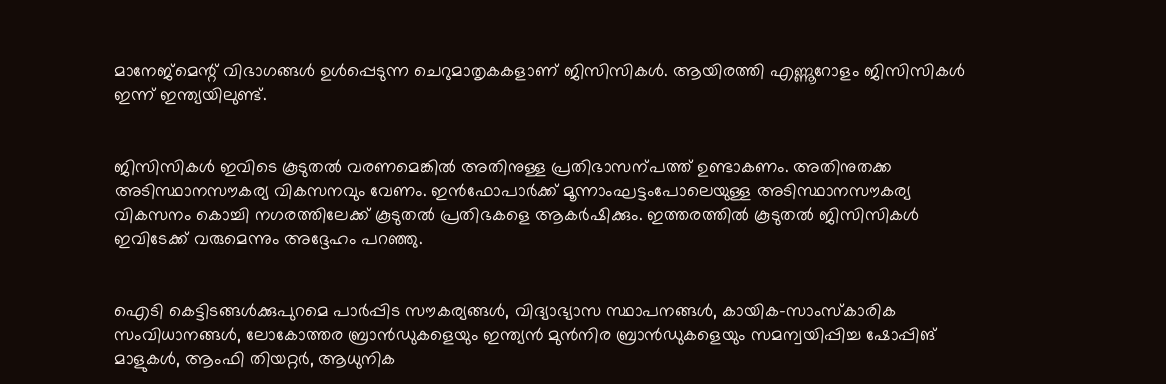മാനേജ്‌മെന്റ്‌ വിഭാഗങ്ങൾ ഉൾപ്പെടുന്ന ചെറുമാതൃകകളാണ്‌ ജിസിസികൾ. ആയിരത്തി എണ്ണൂറോളം ജിസിസികൾ ഇന്ന്‌ ഇന്ത്യയിലുണ്ട്‌.


ജിസിസികൾ ഇവിടെ കൂടുതൽ വരണമെങ്കിൽ അതിനുള്ള പ്രതിഭാസന്പത്ത്‌ ഉണ്ടാകണം. അതിനുതക്ക അടിസ്ഥാനസ‍ൗകര്യ വികസനവും വേണം. ഇൻഫോപാർക്ക്‌ മൂന്നാംഘട്ടംപോലെയുള്ള അടിസ്ഥാനസ‍ൗകര്യ വികസനം കൊച്ചി നഗരത്തിലേക്ക്‌ കൂടുതൽ പ്രതിഭകളെ ആകർഷിക്കും. ഇത്തരത്തിൽ കൂടുതൽ ജിസിസികൾ ഇവിടേക്ക്‌ വരുമെന്നും അദ്ദേഹം പറഞ്ഞു.


ഐടി കെട്ടിടങ്ങള്‍ക്കുപുറമെ പാര്‍പ്പിട സൗകര്യങ്ങൾ, വിദ്യാഭ്യാസ സ്ഥാപനങ്ങൾ, കായിക–സാംസ്‌കാരിക സംവിധാനങ്ങൾ, ലോകോത്തര ബ്രാന്‍ഡുകളെയും ഇന്ത്യൻ മുന്‍നിര ബ്രാന്‍ഡുകളെയും സമന്വയിപ്പിച്ച ഷോപ്പിങ്‌ മാളുകൾ, ആംഫി തിയറ്റര്‍, ആധുനിക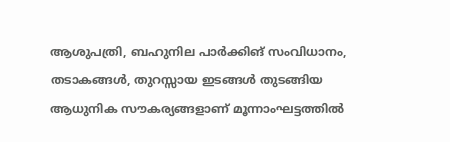ആശുപത്രി, ബഹുനില പാര്‍ക്കിങ്‌ സംവിധാനം, തടാകങ്ങള്‍, തുറസ്സായ ഇടങ്ങൾ തുടങ്ങിയ ആധുനിക സൗകര്യങ്ങളാണ് മൂ‍ന്നാംഘട്ടത്തിൽ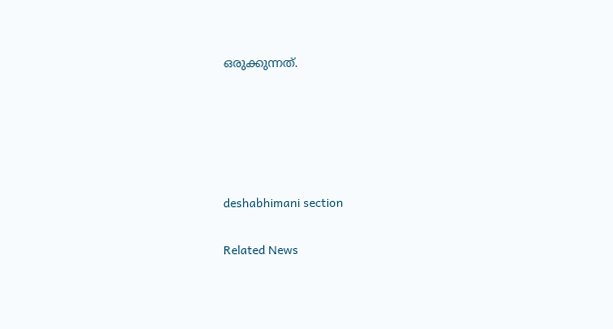ഒരുക്കുന്നത്.





deshabhimani section

Related News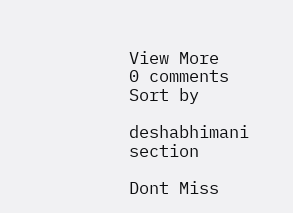View More
0 comments
Sort by

deshabhimani section

Dont Miss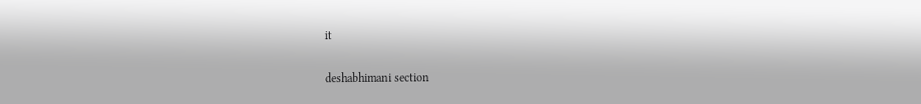it

deshabhimani section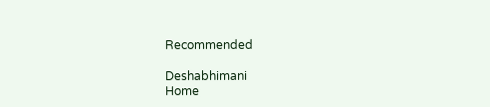Recommended

Deshabhimani
Home